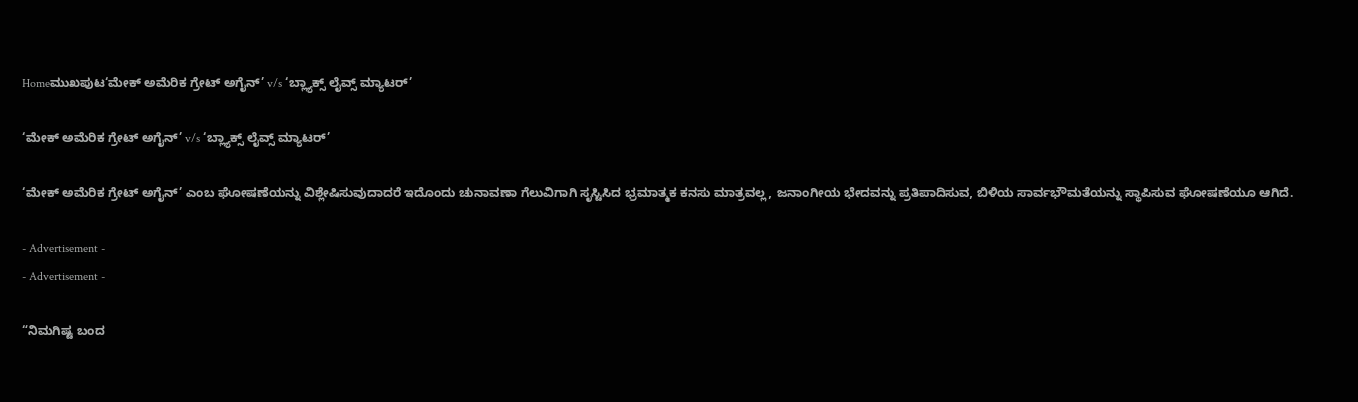Homeಮುಖಪುಟ‘ಮೇಕ್ ಅಮೆರಿಕ ಗ್ರೇಟ್ ಅಗೈನ್’ v/s ‘ಬ್ಲ್ಯಾಕ್ಸ್ ಲೈವ್ಸ್ ಮ್ಯಾಟರ್’

‘ಮೇಕ್ ಅಮೆರಿಕ ಗ್ರೇಟ್ ಅಗೈನ್’ v/s ‘ಬ್ಲ್ಯಾಕ್ಸ್ ಲೈವ್ಸ್ ಮ್ಯಾಟರ್’

‘ಮೇಕ್ ಅಮೆರಿಕ ಗ್ರೇಟ್ ಅಗೈನ್’ ಎಂಬ ಘೋಷಣೆಯನ್ನು ವಿಶ್ಲೇಷಿಸುವುದಾದರೆ ಇದೊಂದು ಚುನಾವಣಾ ಗೆಲುವಿಗಾಗಿ ಸೃಸ್ಟಿಸಿದ ಭ್ರಮಾತ್ಮಕ ಕನಸು ಮಾತ್ರವಲ್ಲ, ಜನಾಂಗೀಯ ಭೇದವನ್ನು ಪ್ರತಿಪಾದಿಸುವ, ಬಿಳಿಯ ಸಾರ್ವಭೌಮತೆಯನ್ನು ಸ್ಥಾಪಿಸುವ ಘೋಷಣೆಯೂ ಆಗಿದೆ.

- Advertisement -
- Advertisement -

“ನಿಮಗಿಷ್ಟ ಬಂದ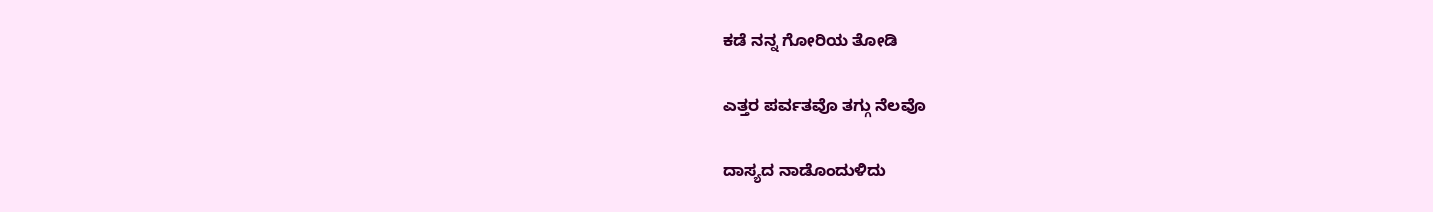ಕಡೆ ನನ್ನ ಗೋರಿಯ ತೋಡಿ

ಎತ್ತರ ಪರ್ವತವೊ ತಗ್ಗು ನೆಲವೊ

ದಾಸ್ಯದ ನಾಡೊಂದುಳಿದು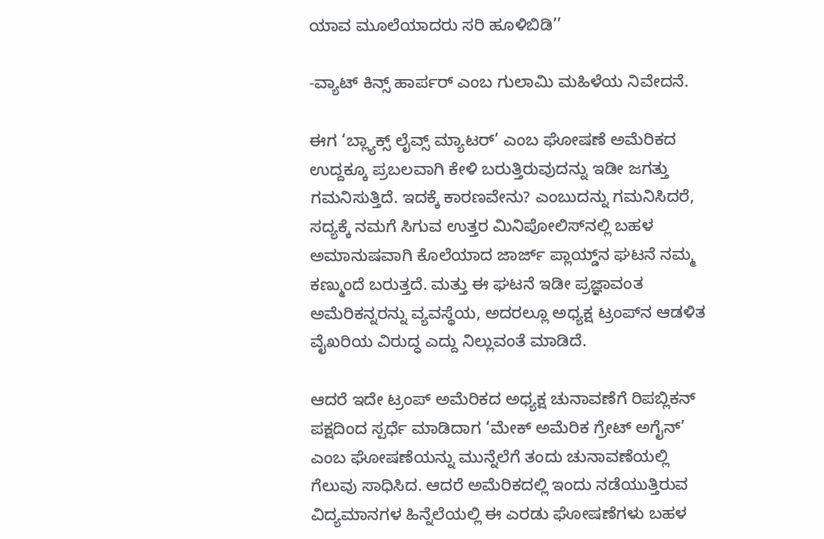ಯಾವ ಮೂಲೆಯಾದರು ಸರಿ ಹೂಳಿಬಿಡಿ’’

-ವ್ಯಾಟ್ ಕಿನ್ಸ್ ಹಾರ್ಪರ್ ಎಂಬ ಗುಲಾಮಿ ಮಹಿಳೆಯ ನಿವೇದನೆ.

ಈಗ ‘ಬ್ಲ್ಯಾಕ್ಸ್ ಲೈವ್ಸ್ ಮ್ಯಾಟರ್’ ಎಂಬ ಘೋಷಣೆ ಅಮೆರಿಕದ ಉದ್ದಕ್ಕೂ ಪ್ರಬಲವಾಗಿ ಕೇಳಿ ಬರುತ್ತಿರುವುದನ್ನು ಇಡೀ ಜಗತ್ತು ಗಮನಿಸುತ್ತಿದೆ. ಇದಕ್ಕೆ ಕಾರಣವೇನು? ಎಂಬುದನ್ನು ಗಮನಿಸಿದರೆ, ಸದ್ಯಕ್ಕೆ ನಮಗೆ ಸಿಗುವ ಉತ್ತರ ಮಿನಿಪೋಲಿಸ್‍ನಲ್ಲಿ ಬಹಳ ಅಮಾನುಷವಾಗಿ ಕೊಲೆಯಾದ ಜಾರ್ಜ್ ಪ್ಲಾಯ್ಡ್‌ನ ಘಟನೆ ನಮ್ಮ ಕಣ್ಮುಂದೆ ಬರುತ್ತದೆ. ಮತ್ತು ಈ ಘಟನೆ ಇಡೀ ಪ್ರಜ್ಞಾವಂತ ಅಮೆರಿಕನ್ನರನ್ನು ವ್ಯವಸ್ಥೆಯ, ಅದರಲ್ಲೂ ಅಧ್ಯಕ್ಷ ಟ್ರಂಪ್‍ನ ಆಡಳಿತ ವೈಖರಿಯ ವಿರುದ್ಧ ಎದ್ದು ನಿಲ್ಲುವಂತೆ ಮಾಡಿದೆ.

ಆದರೆ ಇದೇ ಟ್ರಂಪ್ ಅಮೆರಿಕದ ಅಧ್ಯಕ್ಷ ಚುನಾವಣೆಗೆ ರಿಪಬ್ಲಿಕನ್ ಪಕ್ಷದಿಂದ ಸ್ಪರ್ಧೆ ಮಾಡಿದಾಗ ‘ಮೇಕ್ ಅಮೆರಿಕ ಗ್ರೇಟ್ ಅಗೈನ್’ ಎಂಬ ಘೋಷಣೆಯನ್ನು ಮುನ್ನೆಲೆಗೆ ತಂದು ಚುನಾವಣೆಯಲ್ಲಿ ಗೆಲುವು ಸಾಧಿಸಿದ. ಆದರೆ ಅಮೆರಿಕದಲ್ಲಿ ಇಂದು ನಡೆಯುತ್ತಿರುವ ವಿದ್ಯಮಾನಗಳ ಹಿನ್ನೆಲೆಯಲ್ಲಿ ಈ ಎರಡು ಘೋಷಣೆಗಳು ಬಹಳ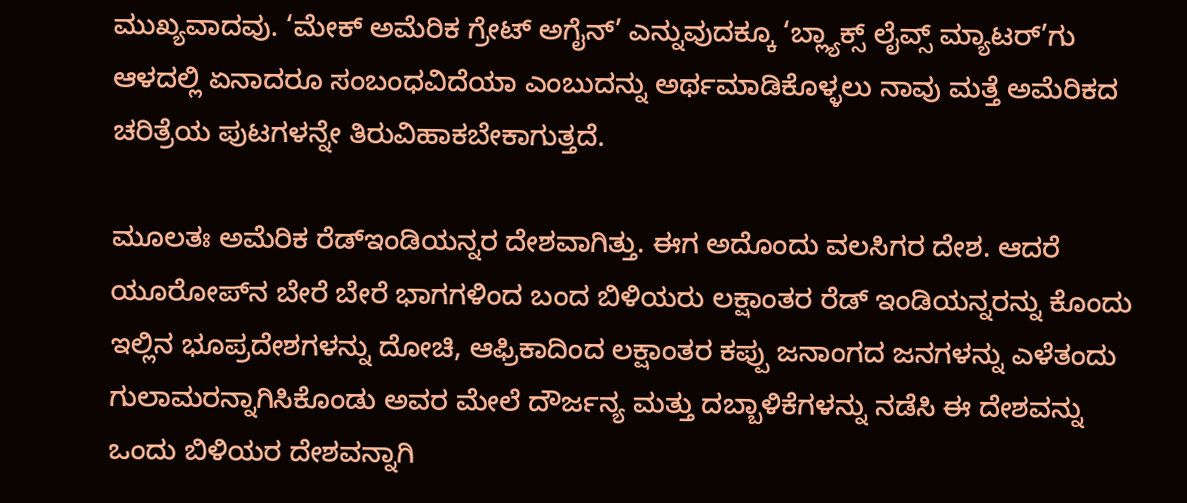ಮುಖ್ಯವಾದವು. ‘ಮೇಕ್ ಅಮೆರಿಕ ಗ್ರೇಟ್ ಅಗೈನ್’ ಎನ್ನುವುದಕ್ಕೂ ‘ಬ್ಲ್ಯಾಕ್ಸ್ ಲೈವ್ಸ್ ಮ್ಯಾಟರ್’ಗು ಆಳದಲ್ಲಿ ಏನಾದರೂ ಸಂಬಂಧವಿದೆಯಾ ಎಂಬುದನ್ನು ಅರ್ಥಮಾಡಿಕೊಳ್ಳಲು ನಾವು ಮತ್ತೆ ಅಮೆರಿಕದ ಚರಿತ್ರೆಯ ಪುಟಗಳನ್ನೇ ತಿರುವಿಹಾಕಬೇಕಾಗುತ್ತದೆ.

ಮೂಲತಃ ಅಮೆರಿಕ ರೆಡ್‍ಇಂಡಿಯನ್ನರ ದೇಶವಾಗಿತ್ತು. ಈಗ ಅದೊಂದು ವಲಸಿಗರ ದೇಶ. ಆದರೆ ಯೂರೋಪ್‍ನ ಬೇರೆ ಬೇರೆ ಭಾಗಗಳಿಂದ ಬಂದ ಬಿಳಿಯರು ಲಕ್ಷಾಂತರ ರೆಡ್ ಇಂಡಿಯನ್ನರನ್ನು ಕೊಂದು ಇಲ್ಲಿನ ಭೂಪ್ರದೇಶಗಳನ್ನು ದೋಚಿ, ಆಫ್ರಿಕಾದಿಂದ ಲಕ್ಷಾಂತರ ಕಪ್ಪು ಜನಾಂಗದ ಜನಗಳನ್ನು ಎಳೆತಂದು ಗುಲಾಮರನ್ನಾಗಿಸಿಕೊಂಡು ಅವರ ಮೇಲೆ ದೌರ್ಜನ್ಯ ಮತ್ತು ದಬ್ಬಾಳಿಕೆಗಳನ್ನು ನಡೆಸಿ ಈ ದೇಶವನ್ನು ಒಂದು ಬಿಳಿಯರ ದೇಶವನ್ನಾಗಿ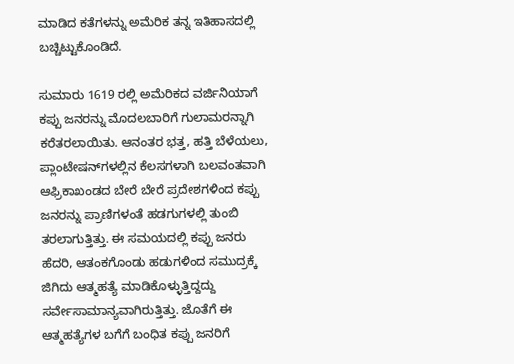ಮಾಡಿದ ಕತೆಗಳನ್ನು ಅಮೆರಿಕ ತನ್ನ ಇತಿಹಾಸದಲ್ಲಿ ಬಚ್ಚಿಟ್ಟುಕೊಂಡಿದೆ.

ಸುಮಾರು 1619 ರಲ್ಲಿ ಅಮೆರಿಕದ ವರ್ಜಿನಿಯಾಗೆ ಕಪ್ಪು ಜನರನ್ನು ಮೊದಲಬಾರಿಗೆ ಗುಲಾಮರನ್ನಾಗಿ ಕರೆತರಲಾಯಿತು. ಆನಂತರ ಭತ್ತ, ಹತ್ತಿ ಬೆಳೆಯಲು, ಪ್ಲಾಂಟೇಷನ್‍ಗಳಲ್ಲಿನ ಕೆಲಸಗಳಾಗಿ ಬಲವಂತವಾಗಿ ಆಫ್ರಿಕಾಖಂಡದ ಬೇರೆ ಬೇರೆ ಪ್ರದೇಶಗಳಿಂದ ಕಪ್ಪು ಜನರನ್ನು ಪ್ರಾಣಿಗಳಂತೆ ಹಡಗುಗಳಲ್ಲಿ ತುಂಬಿ ತರಲಾಗುತ್ತಿತ್ತು. ಈ ಸಮಯದಲ್ಲಿ ಕಪ್ಪು ಜನರು ಹೆದರಿ, ಆತಂಕಗೊಂಡು ಹಡುಗಳಿಂದ ಸಮುದ್ರಕ್ಕೆ ಜಿಗಿದು ಆತ್ಮಹತ್ಯೆ ಮಾಡಿಕೊಳ್ಳುತ್ತಿದ್ದದ್ದು ಸರ್ವೇಸಾಮಾನ್ಯವಾಗಿರುತ್ತಿತ್ತು. ಜೊತೆಗೆ ಈ ಆತ್ಮಹತ್ಯೆಗಳ ಬಗೆಗೆ ಬಂಧಿತ ಕಪ್ಪು ಜನರಿಗೆ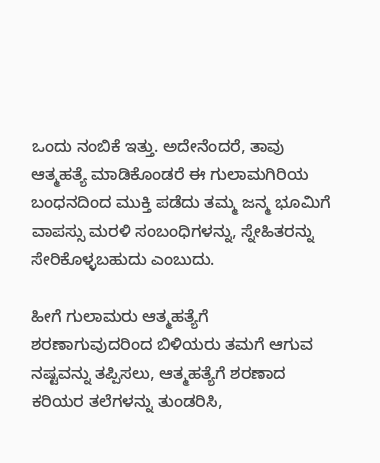ಒಂದು ನಂಬಿಕೆ ಇತ್ತು. ಅದೇನೆಂದರೆ, ತಾವು ಆತ್ಮಹತ್ಯೆ ಮಾಡಿಕೊಂಡರೆ ಈ ಗುಲಾಮಗಿರಿಯ ಬಂಧನದಿಂದ ಮುಕ್ತಿ ಪಡೆದು ತಮ್ಮ ಜನ್ಮ ಭೂಮಿಗೆ ವಾಪಸ್ಸು ಮರಳಿ ಸಂಬಂಧಿಗಳನ್ನು, ಸ್ನೇಹಿತರನ್ನು ಸೇರಿಕೊಳ್ಳಬಹುದು ಎಂಬುದು.

ಹೀಗೆ ಗುಲಾಮರು ಆತ್ಮಹತ್ಯೆಗೆ ಶರಣಾಗುವುದರಿಂದ ಬಿಳಿಯರು ತಮಗೆ ಆಗುವ ನಷ್ಟವನ್ನು ತಪ್ಪಿಸಲು, ಆತ್ಮಹತ್ಯೆಗೆ ಶರಣಾದ ಕರಿಯರ ತಲೆಗಳನ್ನು ತುಂಡರಿಸಿ,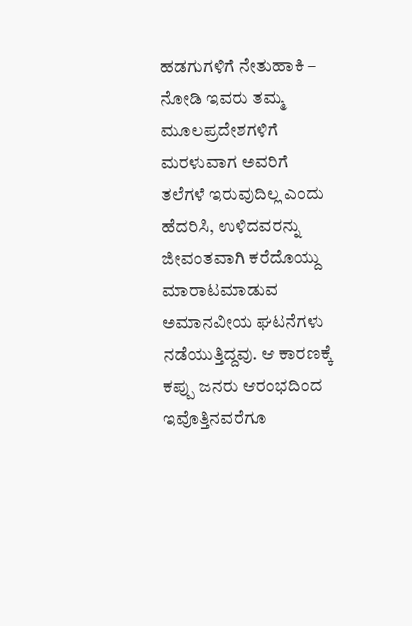ಹಡಗುಗಳಿಗೆ ನೇತುಹಾಕಿ – ನೋಡಿ ಇವರು ತಮ್ಮ ಮೂಲಪ್ರದೇಶಗಳಿಗೆ ಮರಳುವಾಗ ಅವರಿಗೆ ತಲೆಗಳೆ ಇರುವುದಿಲ್ಲ ಎಂದು ಹೆದರಿಸಿ, ಉಳಿದವರನ್ನು ಜೀವಂತವಾಗಿ ಕರೆದೊಯ್ದು ಮಾರಾಟಮಾಡುವ ಅಮಾನವೀಯ ಘಟನೆಗಳು ನಡೆಯುತ್ತಿದ್ದವು. ಆ ಕಾರಣಕ್ಕೆ ಕಪ್ಪು ಜನರು ಆರಂಭದಿಂದ ಇವೊತ್ತಿನವರೆಗೂ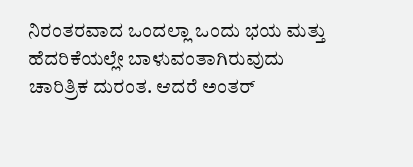ನಿರಂತರವಾದ ಒಂದಲ್ಲಾ ಒಂದು ಭಯ ಮತ್ತು ಹೆದರಿಕೆಯಲ್ಲೇ ಬಾಳುವಂತಾಗಿರುವುದು ಚಾರಿತ್ರಿಕ ದುರಂತ. ಆದರೆ ಅಂತರ್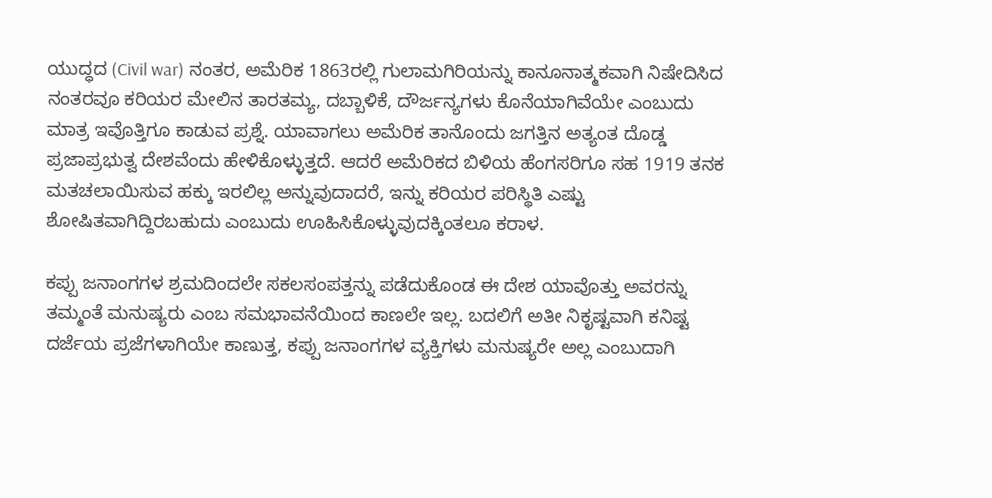ಯುದ್ಧದ (Civil war) ನಂತರ, ಅಮೆರಿಕ 1863ರಲ್ಲಿ ಗುಲಾಮಗಿರಿಯನ್ನು ಕಾನೂನಾತ್ಮಕವಾಗಿ ನಿಷೇದಿಸಿದ ನಂತರವೂ ಕರಿಯರ ಮೇಲಿನ ತಾರತಮ್ಯ, ದಬ್ಬಾಳಿಕೆ, ದೌರ್ಜನ್ಯಗಳು ಕೊನೆಯಾಗಿವೆಯೇ ಎಂಬುದು ಮಾತ್ರ ಇವೊತ್ತಿಗೂ ಕಾಡುವ ಪ್ರಶ್ನೆ. ಯಾವಾಗಲು ಅಮೆರಿಕ ತಾನೊಂದು ಜಗತ್ತಿನ ಅತ್ಯಂತ ದೊಡ್ಡ ಪ್ರಜಾಪ್ರಭುತ್ವ ದೇಶವೆಂದು ಹೇಳಿಕೊಳ್ಳುತ್ತದೆ. ಆದರೆ ಅಮೆರಿಕದ ಬಿಳಿಯ ಹೆಂಗಸರಿಗೂ ಸಹ 1919 ತನಕ ಮತಚಲಾಯಿಸುವ ಹಕ್ಕು ಇರಲಿಲ್ಲ ಅನ್ನುವುದಾದರೆ, ಇನ್ನು ಕರಿಯರ ಪರಿಸ್ಥಿತಿ ಎಷ್ಟು ಶೋಷಿತವಾಗಿದ್ದಿರಬಹುದು ಎಂಬುದು ಊಹಿಸಿಕೊಳ್ಳುವುದಕ್ಕಿಂತಲೂ ಕರಾಳ.

ಕಪ್ಪು ಜನಾಂಗಗಳ ಶ್ರಮದಿಂದಲೇ ಸಕಲಸಂಪತ್ತನ್ನು ಪಡೆದುಕೊಂಡ ಈ ದೇಶ ಯಾವೊತ್ತು ಅವರನ್ನು ತಮ್ಮಂತೆ ಮನುಷ್ಯರು ಎಂಬ ಸಮಭಾವನೆಯಿಂದ ಕಾಣಲೇ ಇಲ್ಲ. ಬದಲಿಗೆ ಅತೀ ನಿಕೃಷ್ಟವಾಗಿ ಕನಿಷ್ಟ ದರ್ಜೆಯ ಪ್ರಜೆಗಳಾಗಿಯೇ ಕಾಣುತ್ತ, ಕಪ್ಪು ಜನಾಂಗಗಳ ವ್ಯಕ್ತಿಗಳು ಮನುಷ್ಯರೇ ಅಲ್ಲ ಎಂಬುದಾಗಿ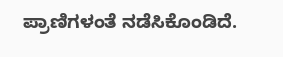ಪ್ರಾಣಿಗಳಂತೆ ನಡೆಸಿಕೊಂಡಿದೆ.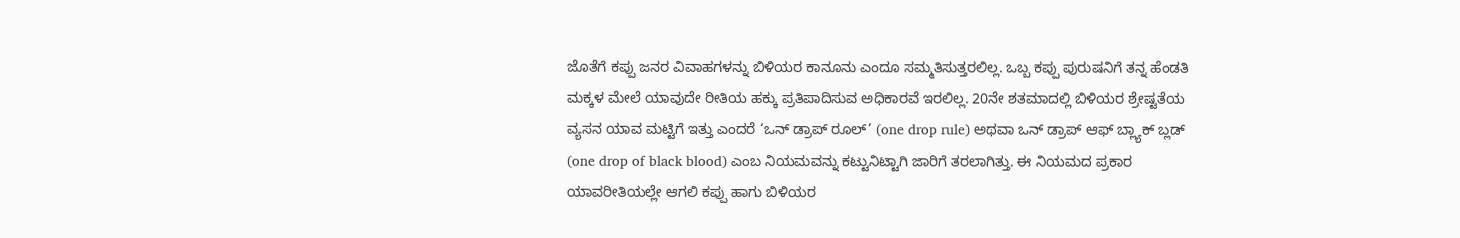ಜೊತೆಗೆ ಕಪ್ಪು ಜನರ ವಿವಾಹಗಳನ್ನು ಬಿಳಿಯರ ಕಾನೂನು ಎಂದೂ ಸಮ್ಮತಿಸುತ್ತರಲಿಲ್ಲ. ಒಬ್ಬ ಕಪ್ಪು ಪುರುಷನಿಗೆ ತನ್ನ ಹೆಂಡತಿ ಮಕ್ಕಳ ಮೇಲೆ ಯಾವುದೇ ರೀತಿಯ ಹಕ್ಕು ಪ್ರತಿಪಾದಿಸುವ ಅಧಿಕಾರವೆ ಇರಲಿಲ್ಲ. 20ನೇ ಶತಮಾದಲ್ಲಿ ಬಿಳಿಯರ ಶ್ರೇಷ್ಟತೆಯ ವ್ಯಸನ ಯಾವ ಮಟ್ಟಿಗೆ ಇತ್ತು ಎಂದರೆ ‘ಒನ್ ಡ್ರಾಪ್ ರೂಲ್’ (one drop rule) ಅಥವಾ ಒನ್ ಡ್ರಾಪ್ ಆಫ್ ಬ್ಲ್ಯಾಕ್ ಬ್ಲಡ್ (one drop of black blood) ಎಂಬ ನಿಯಮವನ್ನು ಕಟ್ಟುನಿಟ್ಟಾಗಿ ಜಾರಿಗೆ ತರಲಾಗಿತ್ತು. ಈ ನಿಯಮದ ಪ್ರಕಾರ ಯಾವರೀತಿಯಲ್ಲೇ ಆಗಲಿ ಕಪ್ಪು ಹಾಗು ಬಿಳಿಯರ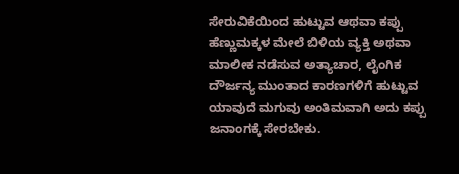ಸೇರುವಿಕೆಯಿಂದ ಹುಟ್ಟುವ ಆಥವಾ ಕಪ್ಪು ಹೆಣ್ಣುಮಕ್ಕಳ ಮೇಲೆ ಬಿಳಿಯ ವ್ಯಕ್ತಿ ಅಥವಾ ಮಾಲೀಕ ನಡೆಸುವ ಅತ್ಯಾಚಾರ, ಲೈಂಗಿಕ ದೌರ್ಜನ್ಯ ಮುಂತಾದ ಕಾರಣಗಳಿಗೆ ಹುಟ್ಟುವ ಯಾವುದೆ ಮಗುವು ಅಂತಿಮವಾಗಿ ಅದು ಕಪ್ಪು ಜನಾಂಗಕ್ಕೆ ಸೇರಬೇಕು.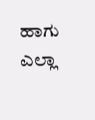ಹಾಗು ಎಲ್ಲಾ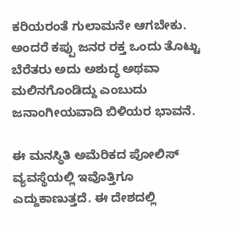ಕರಿಯರಂತೆ ಗುಲಾಮನೇ ಆಗಬೇಕು. ಅಂದರೆ ಕಪ್ಪು ಜನರ ರಕ್ತ ಒಂದು ತೊಟ್ಟು ಬೆರೆತರು ಅದು ಅಶುದ್ಧ ಅಥವಾ ಮಲಿನಗೊಂಡಿದ್ದು ಎಂಬುದು ಜನಾಂಗೀಯವಾದಿ ಬಿಳಿಯರ ಭಾವನೆ.

ಈ ಮನಸ್ಥಿತಿ ಅಮೆರಿಕದ ಪೋಲಿಸ್ ವ್ಯವಸ್ಥೆಯಲ್ಲಿ ಇವೊತ್ತಿಗೂ ಎದ್ದುಕಾಣುತ್ತದೆ. ಈ ದೇಶದಲ್ಲಿ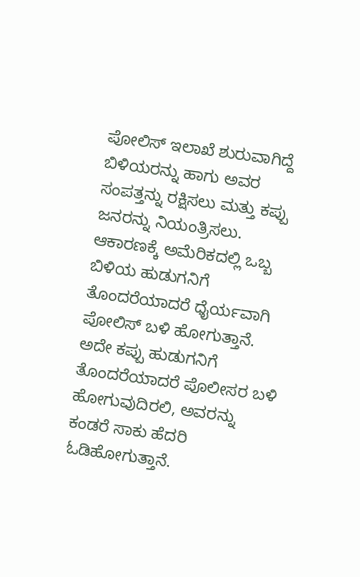ಪೋಲಿಸ್ ಇಲಾಖೆ ಶುರುವಾಗಿದ್ದೆ ಬಿಳಿಯರನ್ನು ಹಾಗು ಅವರ ಸಂಪತ್ತನ್ನು ರಕ್ಷಿಸಲು ಮತ್ತು ಕಪ್ಪು ಜನರನ್ನು ನಿಯಂತ್ರಿಸಲು. ಆಕಾರಣಕ್ಕೆ ಅಮೆರಿಕದಲ್ಲಿ ಒಬ್ಬ ಬಿಳಿಯ ಹುಡುಗನಿಗೆ ತೊಂದರೆಯಾದರೆ ಧೈರ್ಯವಾಗಿ ಪೋಲಿಸ್ ಬಳಿ ಹೋಗುತ್ತಾನೆ. ಅದೇ ಕಪ್ಪು ಹುಡುಗನಿಗೆ ತೊಂದರೆಯಾದರೆ ಪೊಲೀಸರ ಬಳಿ ಹೋಗುವುದಿರಲಿ, ಅವರನ್ನು ಕಂಡರೆ ಸಾಕು ಹೆದರಿ ಓಡಿಹೋಗುತ್ತಾನೆ.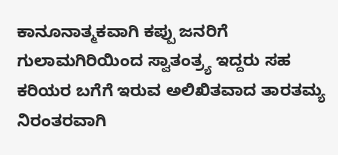ಕಾನೂನಾತ್ಮಕವಾಗಿ ಕಪ್ಪು ಜನರಿಗೆ ಗುಲಾಮಗಿರಿಯಿಂದ ಸ್ವಾತಂತ್ರ್ಯ ಇದ್ದರು ಸಹ ಕರಿಯರ ಬಗೆಗೆ ಇರುವ ಅಲಿಖಿತವಾದ ತಾರತಮ್ಯ ನಿರಂತರವಾಗಿ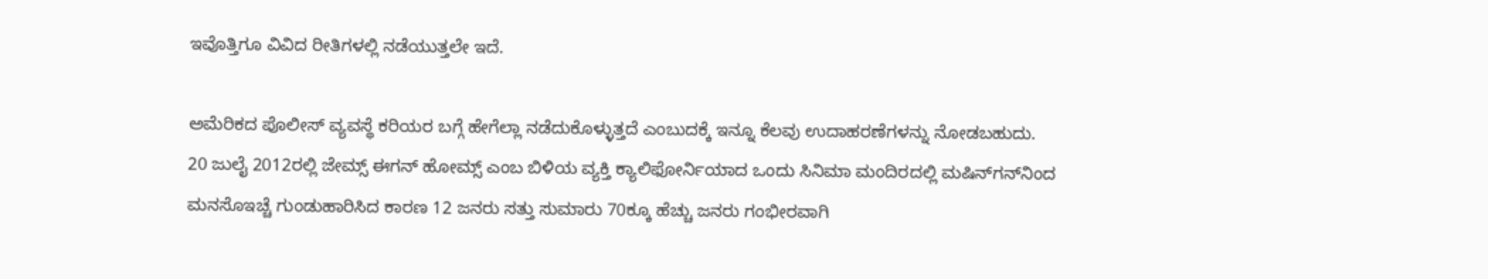ಇವೊತ್ತಿಗೂ ವಿವಿದ ರೀತಿಗಳಲ್ಲಿ ನಡೆಯುತ್ತಲೇ ಇದೆ.

ಅಮೆರಿಕದ ಪೊಲೀಸ್ ವ್ಯವಸ್ಥೆ ಕರಿಯರ ಬಗ್ಗೆ ಹೇಗೆಲ್ಲಾ ನಡೆದುಕೊಳ್ಳುತ್ತದೆ ಎಂಬುದಕ್ಕೆ ಇನ್ನೂ ಕೆಲವು ಉದಾಹರಣೆಗಳನ್ನು ನೋಡಬಹುದು. 20 ಜುಲೈ 2012ರಲ್ಲಿ ಜೇಮ್ಸ್ ಈಗನ್ ಹೋಮ್ಸ್ ಎಂಬ ಬಿಳಿಯ ವ್ಯಕ್ತಿ ಕ್ಯಾಲಿಫೋರ್ನಿಯಾದ ಒಂದು ಸಿನಿಮಾ ಮಂದಿರದಲ್ಲಿ ಮಷಿನ್‍ಗನ್‍ನಿಂದ ಮನಸೊಇಚ್ಚೆ ಗುಂಡುಹಾರಿಸಿದ ಕಾರಣ 12 ಜನರು ಸತ್ತು ಸುಮಾರು 70ಕ್ಕೂ ಹೆಚ್ಚು ಜನರು ಗಂಭೀರವಾಗಿ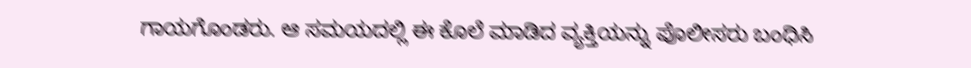ಗಾಯಗೊಂಡರು. ಆ ಸಮಯದಲ್ಲಿ ಈ ಕೊಲೆ ಮಾಡಿದ ವ್ಯಕ್ತಿಯನ್ನು ಪೊಲೀಸರು ಬಂಧಿಸಿ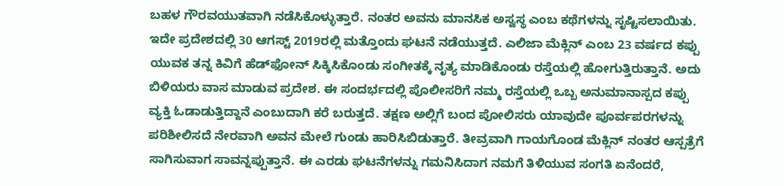ಬಹಳ ಗೌರವಯುತವಾಗಿ ನಡೆಸಿಕೊಳ್ಳುತ್ತಾರೆ. ನಂತರ ಅವನು ಮಾನಸಿಕ ಅಸ್ವಸ್ಥ ಎಂಬ ಕಥೆಗಳನ್ನು ಸೃಷ್ಟಿಸಲಾಯಿತು. ಇದೇ ಪ್ರದೇಶದಲ್ಲಿ 30 ಆಗಸ್ಟ್ 2019ರಲ್ಲಿ ಮತ್ತೊಂದು ಘಟನೆ ನಡೆಯುತ್ತದೆ. ಎಲಿಜಾ ಮೆಕ್ಲಿನ್ ಎಂಬ 23 ವರ್ಷದ ಕಪ್ಪು ಯುವಕ ತನ್ನ ಕಿವಿಗೆ ಹೆಡ್‍ಫೋನ್ ಸಿಕ್ಕಿಸಿಕೊಂಡು ಸಂಗೀತಕ್ಕೆ ನೃತ್ಯ ಮಾಡಿಕೊಂಡು ರಸ್ತೆಯಲ್ಲಿ ಹೋಗುತ್ತಿರುತ್ತಾನೆ. ಅದು ಬಿಳಿಯರು ವಾಸ ಮಾಡುವ ಪ್ರದೇಶ. ಈ ಸಂದರ್ಭದಲ್ಲಿ ಪೊಲೀಸರಿಗೆ ನಮ್ಮ ರಸ್ತೆಯಲ್ಲಿ ಒಬ್ಬ ಅನುಮಾನಾಸ್ಪದ ಕಪ್ಪು ವ್ಯಕ್ತಿ ಓಡಾಡುತ್ತಿದ್ದಾನೆ ಎಂಬುದಾಗಿ ಕರೆ ಬರುತ್ತದೆ. ತಕ್ಷಣ ಅಲ್ಲಿಗೆ ಬಂದ ಪೋಲಿಸರು ಯಾವುದೇ ಪೂರ್ವಪರಗಳನ್ನು ಪರಿಶೀಲಿಸದೆ ನೇರವಾಗಿ ಅವನ ಮೇಲೆ ಗುಂಡು ಹಾರಿಸಿಬಿಡುತ್ತಾರೆ. ತೀವ್ರವಾಗಿ ಗಾಯಗೊಂಡ ಮೆಕ್ಲಿನ್ ನಂತರ ಆಸ್ಪತ್ರೆಗೆ ಸಾಗಿಸುವಾಗ ಸಾವನ್ನಪ್ಪುತ್ತಾನೆ. ಈ ಎರಡು ಘಟನೆಗಳನ್ನು ಗಮನಿಸಿದಾಗ ನಮಗೆ ತಿಳಿಯುವ ಸಂಗತಿ ಏನೆಂದರೆ,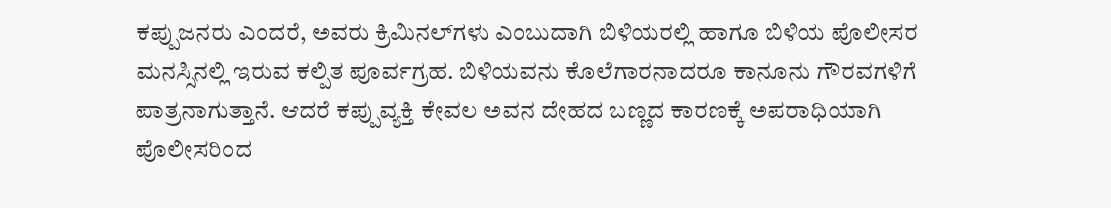ಕಪ್ಪುಜನರು ಎಂದರೆ, ಅವರು ಕ್ರಿಮಿನಲ್‍ಗಳು ಎಂಬುದಾಗಿ ಬಿಳಿಯರಲ್ಲಿ ಹಾಗೂ ಬಿಳಿಯ ಪೊಲೀಸರ ಮನಸ್ಸಿನಲ್ಲಿ ಇರುವ ಕಲ್ಪಿತ ಪೂರ್ವಗ್ರಹ. ಬಿಳಿಯವನು ಕೊಲೆಗಾರನಾದರೂ ಕಾನೂನು ಗೌರವಗಳಿಗೆ ಪಾತ್ರನಾಗುತ್ತಾನೆ. ಆದರೆ ಕಪ್ಪುವ್ಯಕ್ತಿ ಕೇವಲ ಅವನ ದೇಹದ ಬಣ್ಣದ ಕಾರಣಕ್ಕೆ ಅಪರಾಧಿಯಾಗಿ ಪೊಲೀಸರಿಂದ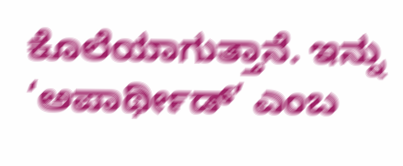ಕೊಲೆಯಾಗುತ್ತಾನೆ. ಇನ್ನು ‘ಅಪಾರ್ಥೀಡ್’ ಎಂಬ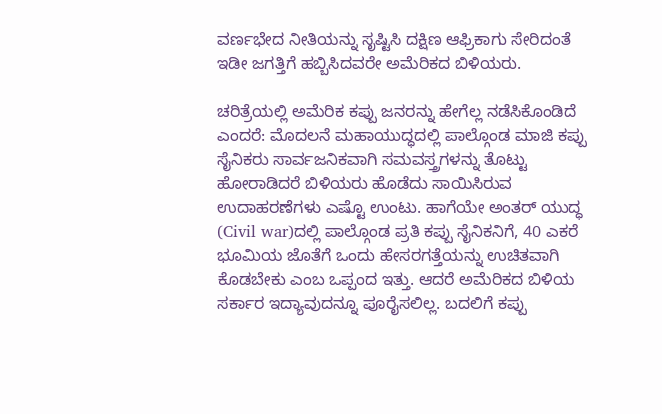ವರ್ಣಭೇದ ನೀತಿಯನ್ನು ಸೃಷ್ಟಿಸಿ ದಕ್ಷಿಣ ಆಫ್ರಿಕಾಗು ಸೇರಿದಂತೆ ಇಡೀ ಜಗತ್ತಿಗೆ ಹಬ್ಬಿಸಿದವರೇ ಅಮೆರಿಕದ ಬಿಳಿಯರು.

ಚರಿತ್ರೆಯಲ್ಲಿ ಅಮೆರಿಕ ಕಪ್ಪು ಜನರನ್ನು ಹೇಗೆಲ್ಲ ನಡೆಸಿಕೊಂಡಿದೆ ಎಂದರೆ: ಮೊದಲನೆ ಮಹಾಯುದ್ಧದಲ್ಲಿ ಪಾಲ್ಗೊಂಡ ಮಾಜಿ ಕಪ್ಪು ಸೈನಿಕರು ಸಾರ್ವಜನಿಕವಾಗಿ ಸಮವಸ್ತ್ರಗಳನ್ನು ತೊಟ್ಟು ಹೋರಾಡಿದರೆ ಬಿಳಿಯರು ಹೊಡೆದು ಸಾಯಿಸಿರುವ ಉದಾಹರಣೆಗಳು ಎಷ್ಟೊ ಉಂಟು. ಹಾಗೆಯೇ ಅಂತರ್ ಯುದ್ಧ (Civil war)ದಲ್ಲಿ ಪಾಲ್ಗೊಂಡ ಪ್ರತಿ ಕಪ್ಪು ಸೈನಿಕನಿಗೆ, 40 ಎಕರೆ ಭೂಮಿಯ ಜೊತೆಗೆ ಒಂದು ಹೇಸರಗತ್ತೆಯನ್ನು ಉಚಿತವಾಗಿ ಕೊಡಬೇಕು ಎಂಬ ಒಪ್ಪಂದ ಇತ್ತು. ಆದರೆ ಅಮೆರಿಕದ ಬಿಳಿಯ ಸರ್ಕಾರ ಇದ್ಯಾವುದನ್ನೂ ಪೂರೈಸಲಿಲ್ಲ. ಬದಲಿಗೆ ಕಪ್ಪು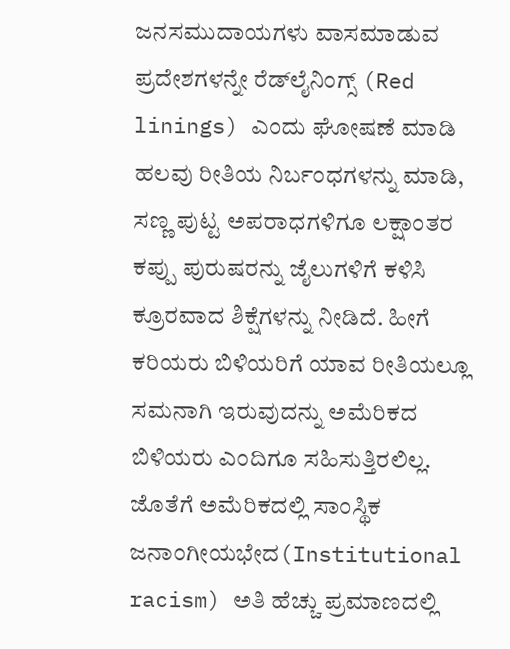ಜನಸಮುದಾಯಗಳು ವಾಸಮಾಡುವ ಪ್ರದೇಶಗಳನ್ನೇ ರೆಡ್‍ಲೈನಿಂಗ್ಸ್ (Red linings) ಎಂದು ಘೋಷಣೆ ಮಾಡಿ ಹಲವು ರೀತಿಯ ನಿರ್ಬಂಧಗಳನ್ನು ಮಾಡಿ, ಸಣ್ಣ ಪುಟ್ಟ ಅಪರಾಧಗಳಿಗೂ ಲಕ್ಷಾಂತರ ಕಪ್ಪು ಪುರುಷರನ್ನು ಜೈಲುಗಳಿಗೆ ಕಳಿಸಿ ಕ್ರೂರವಾದ ಶಿಕ್ಷೆಗಳನ್ನು ನೀಡಿದೆ. ಹೀಗೆ ಕರಿಯರು ಬಿಳಿಯರಿಗೆ ಯಾವ ರೀತಿಯಲ್ಲೂ ಸಮನಾಗಿ ಇರುವುದನ್ನು ಅಮೆರಿಕದ ಬಿಳಿಯರು ಎಂದಿಗೂ ಸಹಿಸುತ್ತಿರಲಿಲ್ಲ. ಜೊತೆಗೆ ಅಮೆರಿಕದಲ್ಲಿ ಸಾಂಸ್ಥಿಕ ಜನಾಂಗೀಯಭೇದ(Institutional racism) ಅತಿ ಹೆಚ್ಚು ಪ್ರಮಾಣದಲ್ಲಿ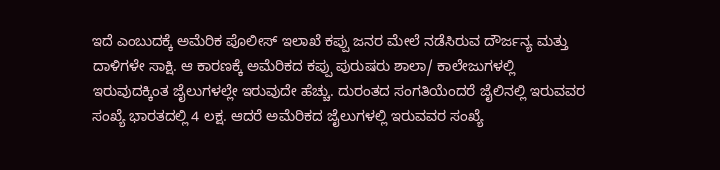ಇದೆ ಎಂಬುದಕ್ಕೆ ಅಮೆರಿಕ ಪೊಲೀಸ್ ಇಲಾಖೆ ಕಪ್ಪು ಜನರ ಮೇಲೆ ನಡೆಸಿರುವ ದೌರ್ಜನ್ಯ ಮತ್ತು ದಾಳಿಗಳೇ ಸಾಕ್ಷಿ. ಆ ಕಾರಣಕ್ಕೆ ಅಮೆರಿಕದ ಕಪ್ಪು ಪುರುಷರು ಶಾಲಾ/ ಕಾಲೇಜುಗಳಲ್ಲಿ ಇರುವುದಕ್ಕಿಂತ ಜೈಲುಗಳಲ್ಲೇ ಇರುವುದೇ ಹೆಚ್ಚು. ದುರಂತದ ಸಂಗತಿಯೆಂದರೆ ಜೈಲಿನಲ್ಲಿ ಇರುವವರ ಸಂಖ್ಯೆ ಭಾರತದಲ್ಲಿ 4 ಲಕ್ಷ. ಆದರೆ ಅಮೆರಿಕದ ಜೈಲುಗಳಲ್ಲಿ ಇರುವವರ ಸಂಖ್ಯೆ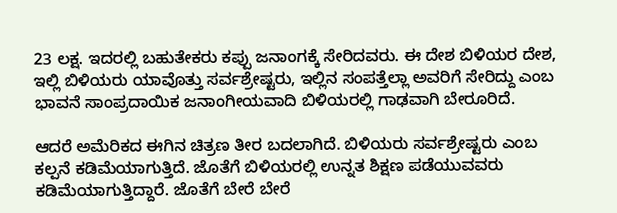23 ಲಕ್ಷ. ಇದರಲ್ಲಿ ಬಹುತೇಕರು ಕಪ್ಪು ಜನಾಂಗಕ್ಕೆ ಸೇರಿದವರು. ಈ ದೇಶ ಬಿಳಿಯರ ದೇಶ, ಇಲ್ಲಿ ಬಿಳಿಯರು ಯಾವೊತ್ತು ಸರ್ವಶ್ರೇಷ್ಟರು, ಇಲ್ಲಿನ ಸಂಪತ್ತೆಲ್ಲಾ ಅವರಿಗೆ ಸೇರಿದ್ದು ಎಂಬ ಭಾವನೆ ಸಾಂಪ್ರದಾಯಿಕ ಜನಾಂಗೀಯವಾದಿ ಬಿಳಿಯರಲ್ಲಿ ಗಾಢವಾಗಿ ಬೇರೂರಿದೆ.

ಆದರೆ ಅಮೆರಿಕದ ಈಗಿನ ಚಿತ್ರಣ ತೀರ ಬದಲಾಗಿದೆ. ಬಿಳಿಯರು ಸರ್ವಶ್ರೇಷ್ಟರು ಎಂಬ ಕಲ್ಪನೆ ಕಡಿಮೆಯಾಗುತ್ತಿದೆ. ಜೊತೆಗೆ ಬಿಳಿಯರಲ್ಲಿ ಉನ್ನತ ಶಿಕ್ಷಣ ಪಡೆಯುವವರು ಕಡಿಮೆಯಾಗುತ್ತಿದ್ದಾರೆ. ಜೊತೆಗೆ ಬೇರೆ ಬೇರೆ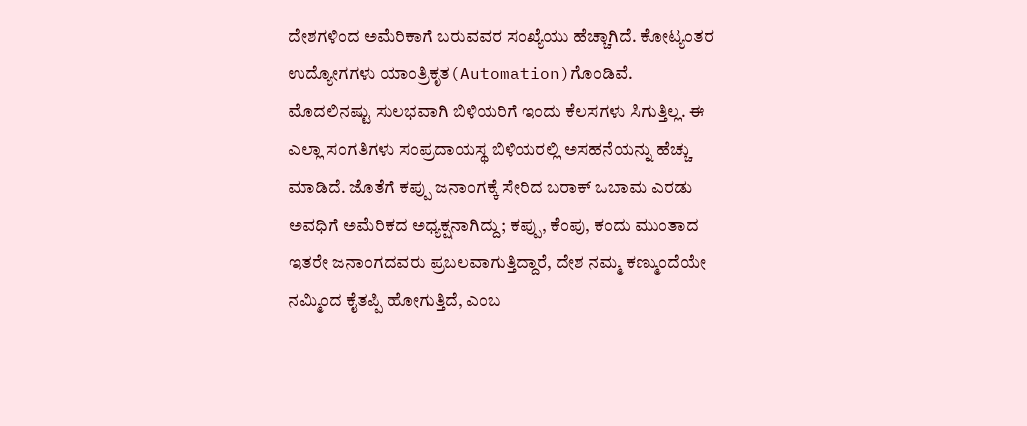ದೇಶಗಳಿಂದ ಅಮೆರಿಕಾಗೆ ಬರುವವರ ಸಂಖ್ಯೆಯು ಹೆಚ್ಚಾಗಿದೆ. ಕೋಟ್ಯಂತರ ಉದ್ಯೋಗಗಳು ಯಾಂತ್ರಿಕೃತ(Automation)ಗೊಂಡಿವೆ. ಮೊದಲಿನಷ್ಟು ಸುಲಭವಾಗಿ ಬಿಳಿಯರಿಗೆ ಇಂದು ಕೆಲಸಗಳು ಸಿಗುತ್ತಿಲ್ಲ. ಈ ಎಲ್ಲಾ ಸಂಗತಿಗಳು ಸಂಪ್ರದಾಯಸ್ಥ ಬಿಳಿಯರಲ್ಲಿ ಅಸಹನೆಯನ್ನು ಹೆಚ್ಚು ಮಾಡಿದೆ. ಜೊತೆಗೆ ಕಪ್ಪು ಜನಾಂಗಕ್ಕೆ ಸೇರಿದ ಬರಾಕ್ ಒಬಾಮ ಎರಡು ಅವಧಿಗೆ ಅಮೆರಿಕದ ಅಧ್ಯಕ್ಷನಾಗಿದ್ದು; ಕಪ್ಪು, ಕೆಂಪು, ಕಂದು ಮುಂತಾದ ಇತರೇ ಜನಾಂಗದವರು ಪ್ರಬಲವಾಗುತ್ತಿದ್ದಾರೆ, ದೇಶ ನಮ್ಮ ಕಣ್ಮುಂದೆಯೇ ನಮ್ಮಿಂದ ಕೈತಪ್ಪಿ ಹೋಗುತ್ತಿದೆ, ಎಂಬ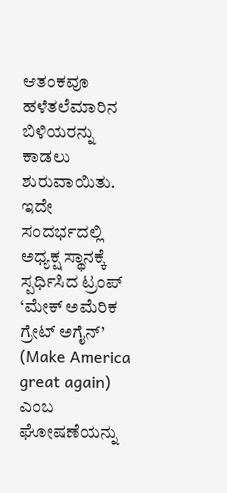ಆತಂಕವೂ ಹಳೆತಲೆಮಾರಿನ ಬಿಳಿಯರನ್ನು ಕಾಡಲು ಶುರುವಾಯಿತು. ಇದೇ ಸಂದರ್ಭದಲ್ಲಿ ಅಧ್ಯಕ್ಷ ಸ್ಥಾನಕ್ಕೆ ಸ್ಪರ್ಧಿಸಿದ ಟ್ರಂಪ್ ‘ಮೇಕ್ ಅಮೆರಿಕ ಗ್ರೇಟ್ ಅಗೈನ್’ (Make America great again) ಎಂಬ ಘೋಷಣೆಯನ್ನು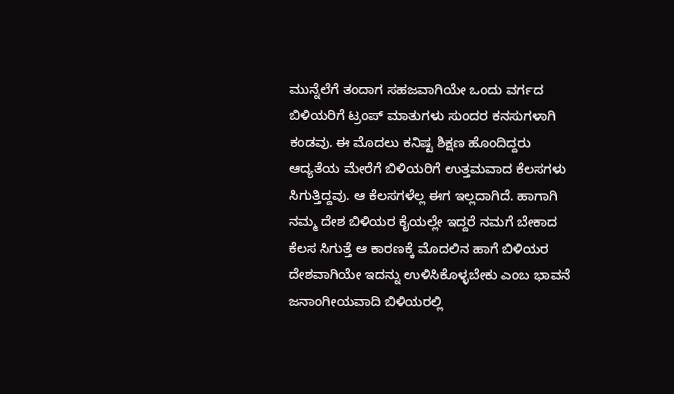ಮುನ್ನೆಲೆಗೆ ತಂದಾಗ ಸಹಜವಾಗಿಯೇ ಒಂದು ವರ್ಗದ ಬಿಳಿಯರಿಗೆ ಟ್ರಂಪ್ ಮಾತುಗಳು ಸುಂದರ ಕನಸುಗಳಾಗಿ ಕಂಡವು. ಈ ಮೊದಲು ಕನಿಷ್ಟ ಶಿಕ್ಷಣ ಹೊಂದಿದ್ದರು ಆದ್ಯತೆಯ ಮೇರೆಗೆ ಬಿಳಿಯರಿಗೆ ಉತ್ತಮವಾದ ಕೆಲಸಗಳು ಸಿಗುತ್ತಿದ್ದವು. ಆ ಕೆಲಸಗಳೆಲ್ಲ ಈಗ ಇಲ್ಲದಾಗಿದೆ. ಹಾಗಾಗಿ ನಮ್ಮ ದೇಶ ಬಿಳಿಯರ ಕೈಯಲ್ಲೇ ಇದ್ದರೆ ನಮಗೆ ಬೇಕಾದ ಕೆಲಸ ಸಿಗುತ್ತೆ ಆ ಕಾರಣಕ್ಕೆ ಮೊದಲಿನ ಹಾಗೆ ಬಿಳಿಯರ ದೇಶವಾಗಿಯೇ ಇದನ್ನು ಉಳಿಸಿಕೊಳ್ಳಬೇಕು ಎಂಬ ಭಾವನೆ ಜನಾಂಗೀಯವಾದಿ ಬಿಳಿಯರಲ್ಲಿ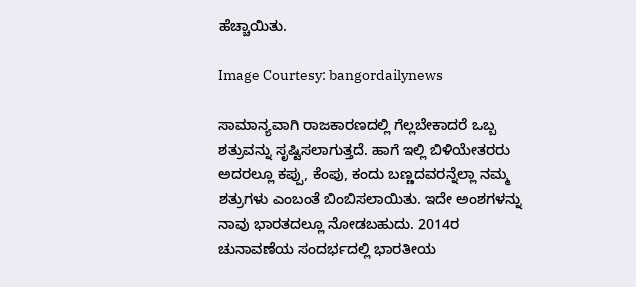ಹೆಚ್ಚಾಯಿತು.

Image Courtesy: bangordailynews

ಸಾಮಾನ್ಯವಾಗಿ ರಾಜಕಾರಣದಲ್ಲಿ ಗೆಲ್ಲಬೇಕಾದರೆ ಒಬ್ಬ ಶತ್ರುವನ್ನು ಸೃಷ್ಟಿಸಲಾಗುತ್ತದೆ. ಹಾಗೆ ಇಲ್ಲಿ ಬಿಳಿಯೇತರರು ಅದರಲ್ಲೂ ಕಪ್ಪು, ಕೆಂಪು, ಕಂದು ಬಣ್ಣದವರನ್ನೆಲ್ಲಾ ನಮ್ಮ ಶತ್ರುಗಳು ಎಂಬಂತೆ ಬಿಂಬಿಸಲಾಯಿತು. ಇದೇ ಅಂಶಗಳನ್ನು ನಾವು ಭಾರತದಲ್ಲೂ ನೋಡಬಹುದು. 2014ರ ಚುನಾವಣೆಯ ಸಂದರ್ಭದಲ್ಲಿ ಭಾರತೀಯ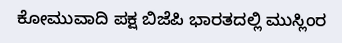ಕೋಮುವಾದಿ ಪಕ್ಷ ಬಿಜೆಪಿ ಭಾರತದಲ್ಲಿ ಮುಸ್ಲಿಂರ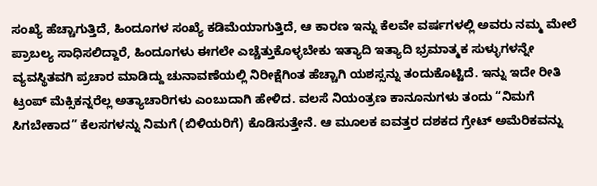ಸಂಖ್ಯೆ ಹೆಚ್ಚಾಗುತ್ತಿದೆ, ಹಿಂದೂಗಳ ಸಂಖ್ಯೆ ಕಡಿಮೆಯಾಗುತ್ತಿದೆ, ಆ ಕಾರಣ ಇನ್ನು ಕೆಲವೇ ವರ್ಷಗಳಲ್ಲಿ ಅವರು ನಮ್ಮ ಮೇಲೆ ಪ್ರಾಬಲ್ಯ ಸಾಧಿಸಲಿದ್ದಾರೆ, ಹಿಂದೂಗಳು ಈಗಲೇ ಎಚ್ಚೆತ್ತುಕೊಳ್ಳಬೇಕು ಇತ್ಯಾದಿ ಇತ್ಯಾದಿ ಭ್ರಮಾತ್ಮಕ ಸುಳ್ಳುಗಳನ್ನೇ ವ್ಯವಸ್ಥಿತವಗಿ ಪ್ರಚಾರ ಮಾಡಿದ್ದು ಚುನಾವಣೆಯಲ್ಲಿ ನಿರೀಕ್ಷೆಗಿಂತ ಹೆಚ್ಚಾಗಿ ಯಶಸ್ಸನ್ನು ತಂದುಕೊಟ್ಟಿದೆ. ಇನ್ನು ಇದೇ ರೀತಿ ಟ್ರಂಪ್ ಮೆಕ್ಸಿಕನ್ನರೆಲ್ಲ ಅತ್ಯಾಚಾರಿಗಳು ಎಂಬುದಾಗಿ ಹೇಳಿದ. ವಲಸೆ ನಿಯಂತ್ರಣ ಕಾನೂನುಗಳು ತಂದು “ನಿಮಗೆ ಸಿಗಬೇಕಾದ” ಕೆಲಸಗಳನ್ನು ನಿಮಗೆ (ಬಿಳಿಯರಿಗೆ) ಕೊಡಿಸುತ್ತೇನೆ. ಆ ಮೂಲಕ ಐವತ್ತರ ದಶಕದ ಗ್ರೇಟ್ ಅಮೆರಿಕವನ್ನು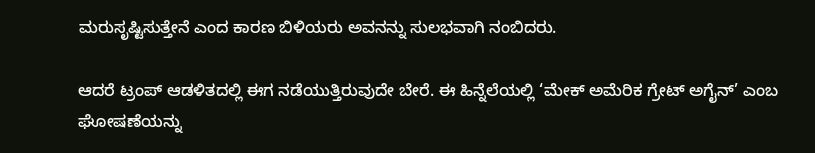ಮರುಸೃಷ್ಟಿಸುತ್ತೇನೆ ಎಂದ ಕಾರಣ ಬಿಳಿಯರು ಅವನನ್ನು ಸುಲಭವಾಗಿ ನಂಬಿದರು.

ಆದರೆ ಟ್ರಂಪ್ ಆಡಳಿತದಲ್ಲಿ ಈಗ ನಡೆಯುತ್ತಿರುವುದೇ ಬೇರೆ. ಈ ಹಿನ್ನೆಲೆಯಲ್ಲಿ ‘ಮೇಕ್ ಅಮೆರಿಕ ಗ್ರೇಟ್ ಅಗೈನ್’ ಎಂಬ ಘೋಷಣೆಯನ್ನು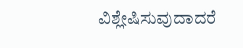ವಿಶ್ಲೇಷಿಸುವುದಾದರೆ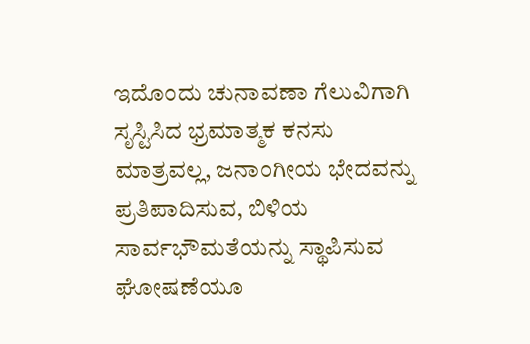ಇದೊಂದು ಚುನಾವಣಾ ಗೆಲುವಿಗಾಗಿ ಸೃಸ್ಟಿಸಿದ ಭ್ರಮಾತ್ಮಕ ಕನಸು ಮಾತ್ರವಲ್ಲ, ಜನಾಂಗೀಯ ಭೇದವನ್ನು ಪ್ರತಿಪಾದಿಸುವ, ಬಿಳಿಯ ಸಾರ್ವಭೌಮತೆಯನ್ನು ಸ್ಥಾಪಿಸುವ ಘೋಷಣೆಯೂ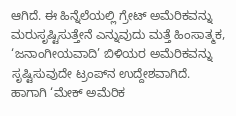ಆಗಿದೆ. ಈ ಹಿನ್ನೆಲೆಯಲ್ಲಿ ಗ್ರೇಟ್ ಅಮೆರಿಕವನ್ನು ಮರುಸೃಷ್ಟಿಸುತ್ತೇನೆ ಎನ್ನುವುದು ಮತ್ತೆ ಹಿಂಸಾತ್ಮಕ, ‘ಜನಾಂಗೀಯವಾದಿ’ ಬಿಳಿಯರ ಅಮೆರಿಕವನ್ನು ಸೃಷ್ಟಿಸುವುದೇ ಟ್ರಂಪ್‍ನ ಉದ್ದೇಶವಾಗಿದೆ. ಹಾಗಾಗಿ ‘ಮೇಕ್ ಅಮೆರಿಕ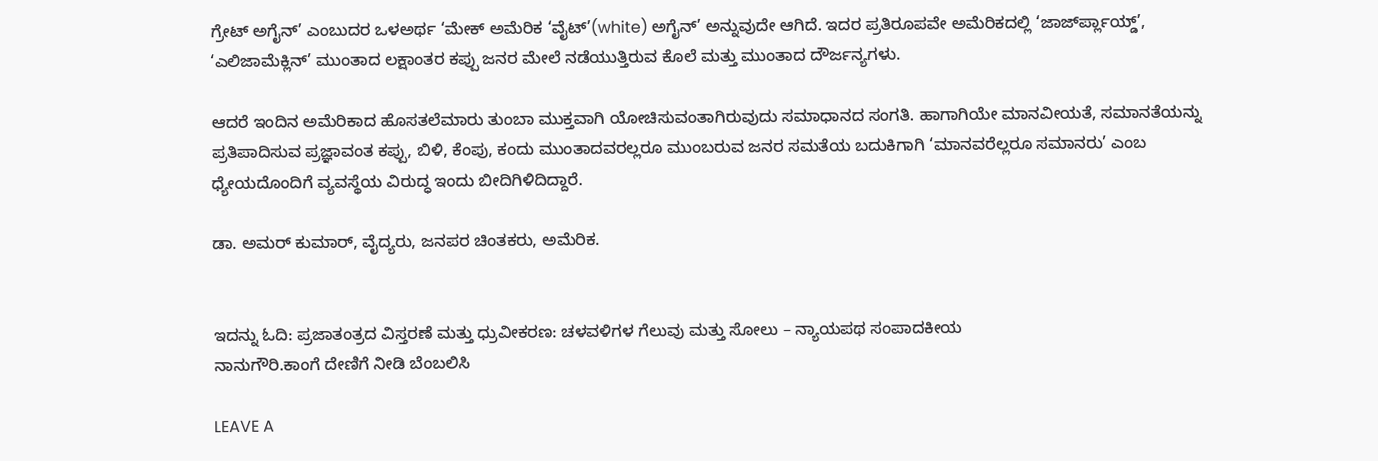ಗ್ರೇಟ್ ಅಗೈನ್’ ಎಂಬುದರ ಒಳಅರ್ಥ ‘ಮೇಕ್ ಅಮೆರಿಕ ‘ವೈಟ್’(white) ಅಗೈನ್’ ಅನ್ನುವುದೇ ಆಗಿದೆ. ಇದರ ಪ್ರತಿರೂಪವೇ ಅಮೆರಿಕದಲ್ಲಿ ‘ಜಾರ್ಜ್‍ಪ್ಲಾಯ್ಡ್’, ‘ಎಲಿಜಾಮೆಕ್ಲಿನ್’ ಮುಂತಾದ ಲಕ್ಷಾಂತರ ಕಪ್ಪು ಜನರ ಮೇಲೆ ನಡೆಯುತ್ತಿರುವ ಕೊಲೆ ಮತ್ತು ಮುಂತಾದ ದೌರ್ಜನ್ಯಗಳು.

ಆದರೆ ಇಂದಿನ ಅಮೆರಿಕಾದ ಹೊಸತಲೆಮಾರು ತುಂಬಾ ಮುಕ್ತವಾಗಿ ಯೋಚಿಸುವಂತಾಗಿರುವುದು ಸಮಾಧಾನದ ಸಂಗತಿ. ಹಾಗಾಗಿಯೇ ಮಾನವೀಯತೆ, ಸಮಾನತೆಯನ್ನು ಪ್ರತಿಪಾದಿಸುವ ಪ್ರಜ್ಞಾವಂತ ಕಪ್ಪು, ಬಿಳಿ, ಕೆಂಪು, ಕಂದು ಮುಂತಾದವರಲ್ಲರೂ ಮುಂಬರುವ ಜನರ ಸಮತೆಯ ಬದುಕಿಗಾಗಿ ‘ಮಾನವರೆಲ್ಲರೂ ಸಮಾನರು’ ಎಂಬ ಧ್ಯೇಯದೊಂದಿಗೆ ವ್ಯವಸ್ಥೆಯ ವಿರುದ್ಧ ಇಂದು ಬೀದಿಗಿಳಿದಿದ್ದಾರೆ.

ಡಾ. ಅಮರ್ ಕುಮಾರ್, ವೈದ್ಯರು, ಜನಪರ ಚಿಂತಕರು, ಅಮೆರಿಕ.


ಇದನ್ನು ಓದಿ: ಪ್ರಜಾತಂತ್ರದ ವಿಸ್ತರಣೆ ಮತ್ತು ಧ್ರುವೀಕರಣ: ಚಳವಳಿಗಳ ಗೆಲುವು ಮತ್ತು ಸೋಲು – ನ್ಯಾಯಪಥ ಸಂಪಾದಕೀಯ
ನಾನುಗೌರಿ.ಕಾಂಗೆ ದೇಣಿಗೆ ನೀಡಿ ಬೆಂಬಲಿಸಿ

LEAVE A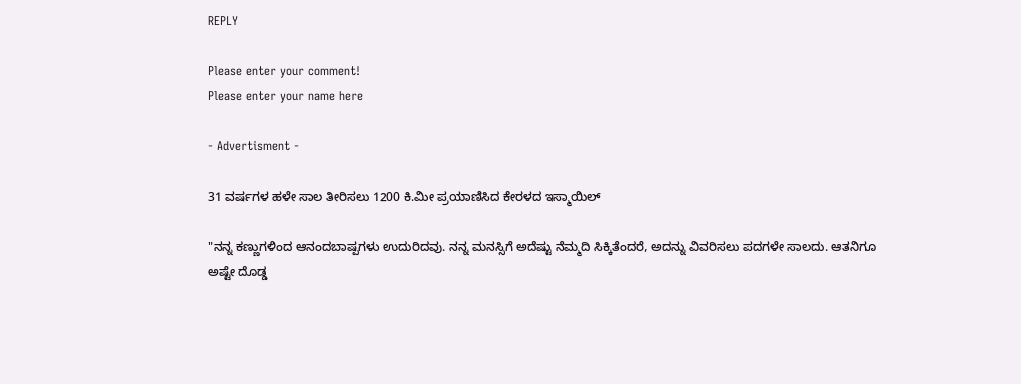REPLY

Please enter your comment!
Please enter your name here

- Advertisment -

31 ವರ್ಷಗಳ ಹಳೇ ಸಾಲ ತೀರಿಸಲು 1200 ಕಿ.ಮೀ ಪ್ರಯಾಣಿಸಿದ ಕೇರಳದ ಇಸ್ಮಾಯಿಲ್

"ನನ್ನ ಕಣ್ಣುಗಳಿಂದ ಆನಂದಬಾಷ್ಪಗಳು ಉದುರಿದವು. ನನ್ನ ಮನಸ್ಸಿಗೆ ಅದೆಷ್ಟು ನೆಮ್ಮದಿ ಸಿಕ್ಕಿತೆಂದರೆ, ಅದನ್ನು ವಿವರಿಸಲು ಪದಗಳೇ ಸಾಲದು. ಆತನಿಗೂ ಅಷ್ಟೇ ದೊಡ್ಡ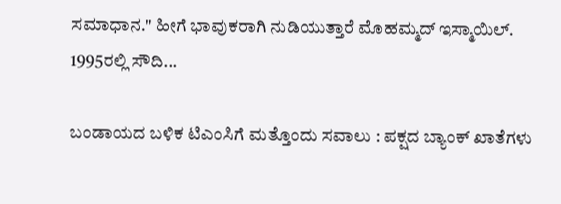ಸಮಾಧಾನ." ಹೀಗೆ ಭಾವುಕರಾಗಿ ನುಡಿಯುತ್ತಾರೆ ಮೊಹಮ್ಮದ್ ಇಸ್ಮಾಯಿಲ್. 1995ರಲ್ಲಿ ಸೌದಿ...

ಬಂಡಾಯದ ಬಳಿಕ ಟಿಎಂಸಿಗೆ ಮತ್ತೊಂದು ಸವಾಲು : ಪಕ್ಷದ ಬ್ಯಾಂಕ್ ಖಾತೆಗಳು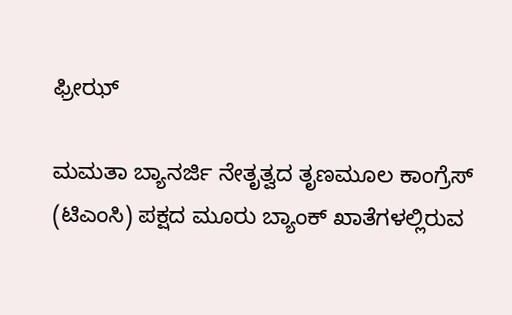ಫ್ರೀಝ್

ಮಮತಾ ಬ್ಯಾನರ್ಜಿ ನೇತೃತ್ವದ ತೃಣಮೂಲ ಕಾಂಗ್ರೆಸ್ (ಟಿಎಂಸಿ) ಪಕ್ಷದ ಮೂರು ಬ್ಯಾಂಕ್ ಖಾತೆಗಳಲ್ಲಿರುವ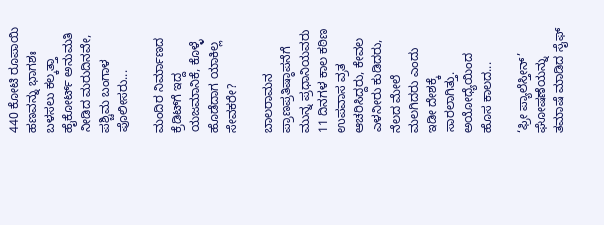440 ಕೋಟಿ ರೂಪಾಯಿ ಹಣವನ್ನು ಭಾಗಶಃ ಬಳಸಲು ಕಲ್ಕತ್ತಾ ಹೈಕೋರ್ಟ್ ಅನುಮತಿ ನೀಡಿದ ಮರುದಿನವೇ, ಪಶ್ಚಿಮ ಬಂಗಾಳ ಪೊಲೀಸರು...

ಮಂದಿರ ನಿರ್ಮಾಣದ ಕ್ರೆಡಿಟ್‌ಗೆ ಇದ್ದ ಯಜಮಾನಿಕೆ, ಕೊಳ್ಳೆ ಹೊಡೆದಾಗ ಯಾಕಿಲ್ಲ ಸೇವಕರೇ?

ಬಾಲರಾಮನ ಪ್ರಾಣಪ್ರತಿಷ್ಠಾಪನೆಗೆ ಮುನ್ನ ಪ್ರಧಾನಿಯವರು 11 ದಿನಗಳ ಕಾಲ ಕಠಿಣ ಉಪವಾಸ ವ್ರತ ಆಚರಿಸಿದ್ದರು, ಕೇವಲ ಎಳನೀರು ಕುಡಿದರು, ನೆಲದ ಮೇಲೆ ಮಲಗಿದರು ಎಂದು ಇಡೀ ದೇಶಕ್ಕೆ ಸಾರಲಾಗಿತ್ತು. ಅಯೋಧ್ಯೆಯಿಂದ ಹೊಸ ಕಾಲದ...

‘ಫ್ರೀ ಪ್ಯಾಲೆಸ್ತೀನ್’ ಘೋಷಣೆಯನ್ನು ತಮಾಷೆ ಮಾಡಿದ ಸೈಫ್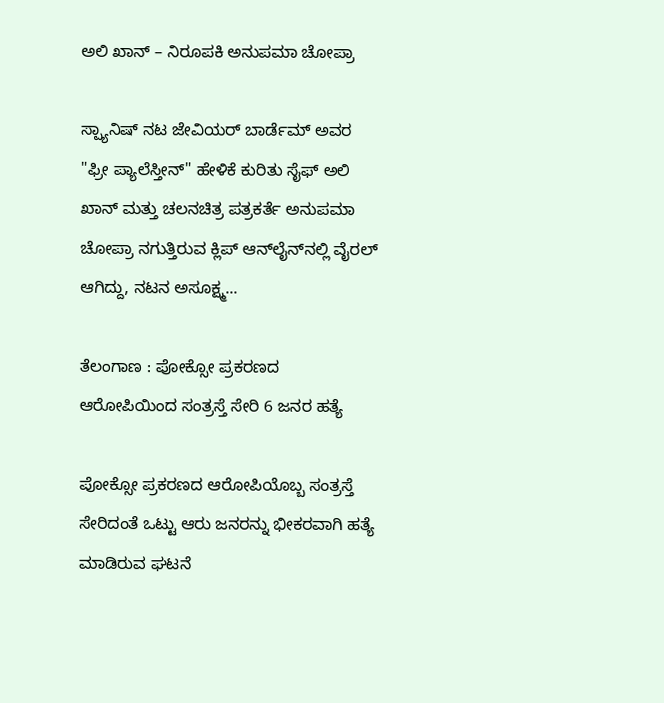ಅಲಿ ಖಾನ್ – ನಿರೂಪಕಿ ಅನುಪಮಾ ಚೋಪ್ರಾ

ಸ್ಪ್ಯಾನಿಷ್ ನಟ ಜೇವಿಯರ್ ಬಾರ್ಡೆಮ್ ಅವರ "ಫ್ರೀ ಪ್ಯಾಲೆಸ್ತೀನ್" ಹೇಳಿಕೆ ಕುರಿತು ಸೈಫ್ ಅಲಿ ಖಾನ್ ಮತ್ತು ಚಲನಚಿತ್ರ ಪತ್ರಕರ್ತೆ ಅನುಪಮಾ ಚೋಪ್ರಾ ನಗುತ್ತಿರುವ ಕ್ಲಿಪ್ ಆನ್‌ಲೈನ್‌ನಲ್ಲಿ ವೈರಲ್ ಆಗಿದ್ದು, ನಟನ ಅಸೂಕ್ಷ್ಮ...

ತೆಲಂಗಾಣ : ಪೋಕ್ಸೋ ಪ್ರಕರಣದ ಆರೋಪಿಯಿಂದ ಸಂತ್ರಸ್ತೆ ಸೇರಿ 6 ಜನರ ಹತ್ಯೆ

ಪೋಕ್ಸೋ ಪ್ರಕರಣದ ಆರೋಪಿಯೊಬ್ಬ ಸಂತ್ರಸ್ತೆ ಸೇರಿದಂತೆ ಒಟ್ಟು ಆರು ಜನರನ್ನು ಭೀಕರವಾಗಿ ಹತ್ಯೆ ಮಾಡಿರುವ ಘಟನೆ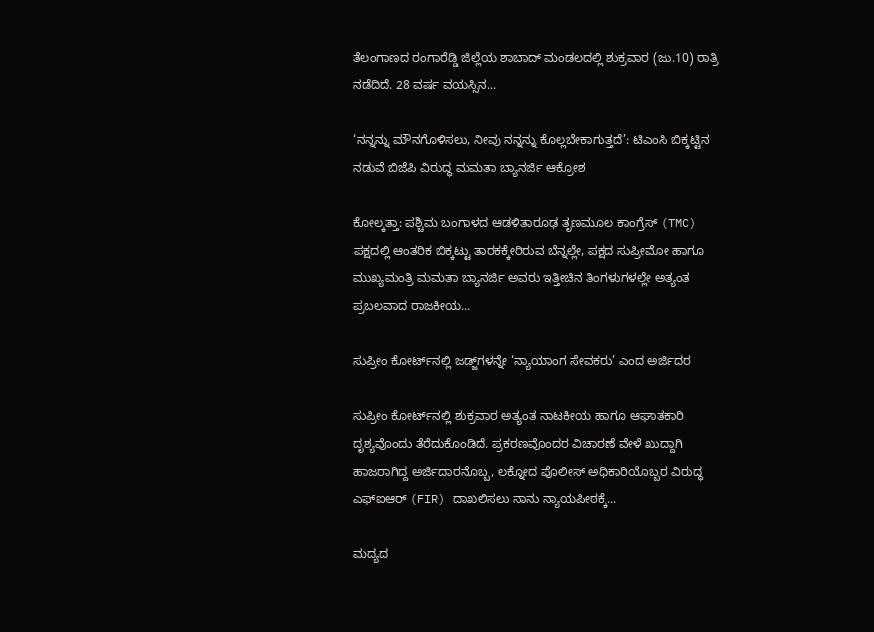ತೆಲಂಗಾಣದ ರಂಗಾರೆಡ್ಡಿ ಜಿಲ್ಲೆಯ ಶಾಬಾದ್ ಮಂಡಲದಲ್ಲಿ ಶುಕ್ರವಾರ (ಜು.10) ರಾತ್ರಿ ನಡೆದಿದೆ. 28 ವರ್ಷ ವಯಸ್ಸಿನ...

‘ನನ್ನನ್ನು ಮೌನಗೊಳಿಸಲು, ನೀವು ನನ್ನನ್ನು ಕೊಲ್ಲಬೇಕಾಗುತ್ತದೆ’: ಟಿಎಂಸಿ ಬಿಕ್ಕಟ್ಟಿನ ನಡುವೆ ಬಿಜೆಪಿ ವಿರುದ್ಧ ಮಮತಾ ಬ್ಯಾನರ್ಜಿ ಆಕ್ರೋಶ

ಕೋಲ್ಕತ್ತಾ: ಪಶ್ಚಿಮ ಬಂಗಾಳದ ಆಡಳಿತಾರೂಢ ತೃಣಮೂಲ ಕಾಂಗ್ರೆಸ್ (TMC) ಪಕ್ಷದಲ್ಲಿ ಆಂತರಿಕ ಬಿಕ್ಕಟ್ಟು ತಾರಕಕ್ಕೇರಿರುವ ಬೆನ್ನಲ್ಲೇ, ಪಕ್ಷದ ಸುಪ್ರೀಮೋ ಹಾಗೂ ಮುಖ್ಯಮಂತ್ರಿ ಮಮತಾ ಬ್ಯಾನರ್ಜಿ ಅವರು ಇತ್ತೀಚಿನ ತಿಂಗಳುಗಳಲ್ಲೇ ಅತ್ಯಂತ ಪ್ರಬಲವಾದ ರಾಜಕೀಯ...

ಸುಪ್ರೀಂ ಕೋರ್ಟ್‌ನಲ್ಲಿ ಜಡ್ಜ್‌ಗಳನ್ನೇ ‘ನ್ಯಾಯಾಂಗ ಸೇವಕರು’ ಎಂದ ಅರ್ಜಿದರ

ಸುಪ್ರೀಂ ಕೋರ್ಟ್‌ನಲ್ಲಿ ಶುಕ್ರವಾರ ಅತ್ಯಂತ ನಾಟಕೀಯ ಹಾಗೂ ಆಘಾತಕಾರಿ ದೃಶ್ಯವೊಂದು ತೆರೆದುಕೊಂಡಿದೆ. ಪ್ರಕರಣವೊಂದರ ವಿಚಾರಣೆ ವೇಳೆ ಖುದ್ದಾಗಿ ಹಾಜರಾಗಿದ್ದ ಅರ್ಜಿದಾರನೊಬ್ಬ, ಲಕ್ನೋದ ಪೊಲೀಸ್ ಅಧಿಕಾರಿಯೊಬ್ಬರ ವಿರುದ್ಧ ಎಫ್‌ಐಆರ್ (FIR) ದಾಖಲಿಸಲು ನಾನು ನ್ಯಾಯಪೀಠಕ್ಕೆ...

ಮದ್ಯದ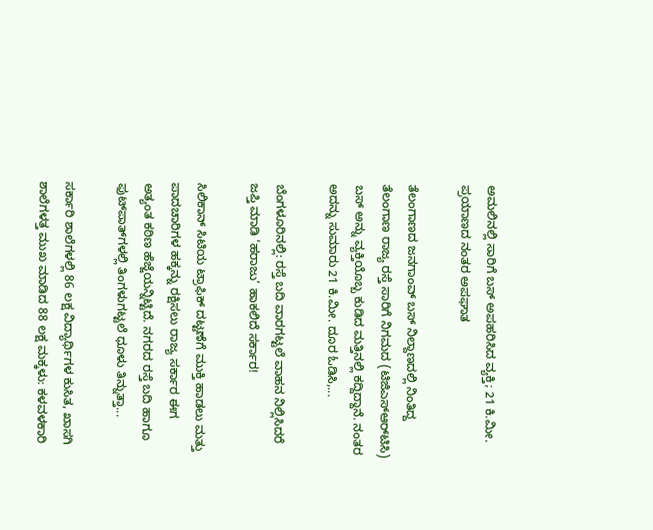ಅಮಲಿನಲ್ಲಿ ಸಾರಿಗೆ ಬಸ್‌ ಅಪಹರಿಸಿದ ವ್ಯಕ್ತಿ; 21 ಕಿ.ಮೀ. ಪ್ರಯಾಣದ ನಂತರ ಅಪಘಾತ

ತೆಲಂಗಾಣದ ಜನಗಾಂವ್ ಬಸ್ ನಿಲ್ದಾಣದಲ್ಲಿ ನಿಂತಿದ್ದ ತೆಲಂಗಾಣ ರಾಜ್ಯ ರಸ್ತೆ ಸಾರಿಗೆ ನಿಗಮದ (ಟಿಜಿಎಸ್‌ಆರ್‌ಟಿಸಿ) ಬಸ್‌ ಅನ್ನು ವ್ಯಕ್ತಿಯೊಬ್ಬ ಕುಡಿದ ಮತ್ತಿನಲ್ಲಿ ಕದ್ದಿದ್ದಾನೆ. ನಂತರ ಅದನ್ನು ಸುಮಾರು 21 ಕಿ.ಮೀ. ದೂರ ಓಡಿಸಿ,...

ಬೆಂಗಳೂರಿನಲ್ಲಿ: ರಸ್ತೆ ಬದಿ ವಾರಗಟ್ಟಲೆ ವಾಹನ ನಿಲ್ಲಿಸಿದರೆ ಜಪ್ತಿ ಮಾಡಿ ‘ಹರಾಜು’ ಹಾಕಲಿದೆ ಸರ್ಕಾರ!

ಸಿಲಿಕಾನ್ ಸಿಟಿಯ ಟ್ರಾಫಿಕ್ ದಟ್ಟಣೆಗೆ ಮುಕ್ತಿ ಹಾಡಲು ಮತ್ತು ಪಾದಚಾರಿಗಳ ಹಕ್ಕನ್ನು ರಕ್ಷಿಸಲು ರಾಜ್ಯ ಸರ್ಕಾರ ಈಗ ಅತ್ಯಂತ ಕಠಿಣ ಹೆಜ್ಜೆಯನ್ನಿಟ್ಟಿದೆ. ನಗರದ ರಸ್ತೆ ಬದಿ ಹಾಗೂ ಫುಟ್‌ಪಾತ್‌ಗಳಲ್ಲಿ ತಿಂಗಳುಗಟ್ಟಲೆ ಧೂಳು ತಿನ್ನುತ್ತಾ...

ಸರ್ಕಾರಿ ಶಾಲೆಗಳಲ್ಲಿ 86 ಲಕ್ಷ ವಿದ್ಯಾರ್ಥಿಗಳ ಕುಸಿತ, ಖಾಸಗಿ ಶಾಲೆಗಳತ್ತ ಮುಖ ಮಾಡಿದ 88 ಲಕ್ಷ ಮಕ್ಕಳು: ಕಳವಳಕಾರಿ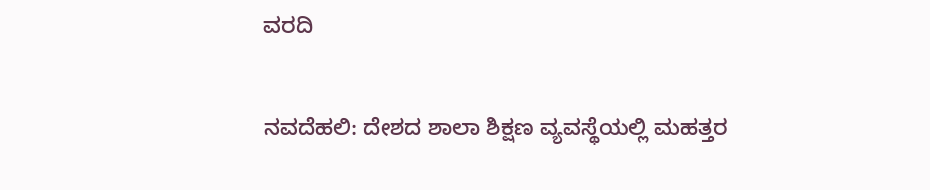ವರದಿ

ನವದೆಹಲಿ: ದೇಶದ ಶಾಲಾ ಶಿಕ್ಷಣ ವ್ಯವಸ್ಥೆಯಲ್ಲಿ ಮಹತ್ತರ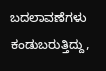ಬದಲಾವಣೆಗಳು ಕಂಡುಬರುತ್ತಿದ್ದು,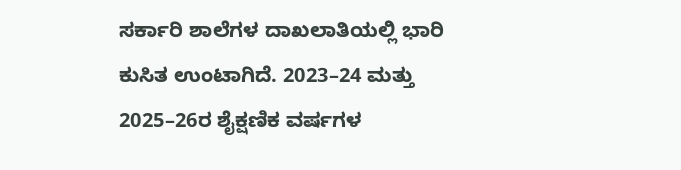ಸರ್ಕಾರಿ ಶಾಲೆಗಳ ದಾಖಲಾತಿಯಲ್ಲಿ ಭಾರಿ ಕುಸಿತ ಉಂಟಾಗಿದೆ. 2023–24 ಮತ್ತು 2025–26ರ ಶೈಕ್ಷಣಿಕ ವರ್ಷಗಳ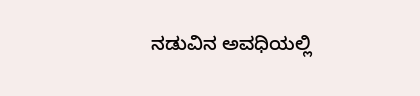ನಡುವಿನ ಅವಧಿಯಲ್ಲಿ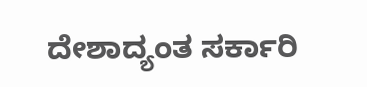ದೇಶಾದ್ಯಂತ ಸರ್ಕಾರಿ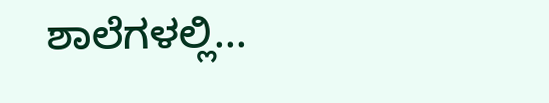ಶಾಲೆಗಳಲ್ಲಿ...